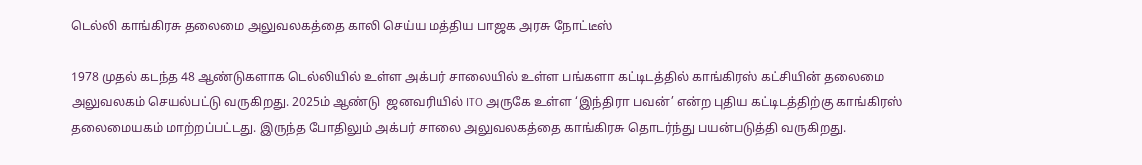டெல்லி காங்கிரசு தலைமை அலுவலகத்தை காலி செய்ய மத்திய பாஜக அரசு நோட்டீஸ்

1978 முதல் கடந்த 48 ஆண்டுகளாக டெல்லியில் உள்ள அக்பர் சாலையில் உள்ள பங்களா கட்டிடத்தில் காங்கிரஸ் கட்சியின் தலைமை அலுவலகம் செயல்பட்டு வருகிறது. 2025ம் ஆண்டு  ஜனவரியில் ITO அருகே உள்ள ‘இந்திரா பவன்’ என்ற புதிய கட்டிடத்திற்கு காங்கிரஸ் தலைமையகம் மாற்றப்பட்டது. இருந்த போதிலும் அக்பர் சாலை அலுவலகத்தை காங்கிரசு தொடர்ந்து பயன்படுத்தி வருகிறது.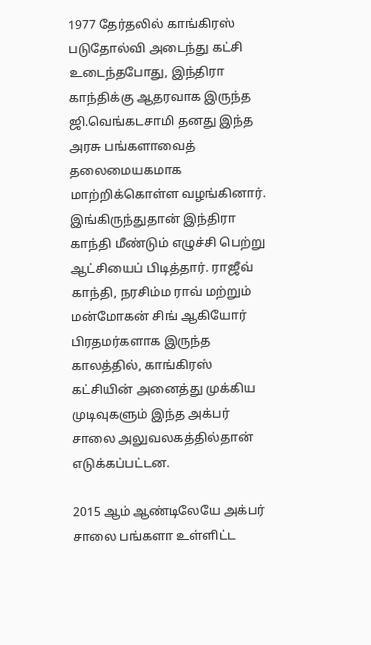1977 தேர்தலில் காங்கிரஸ் படுதோல்வி அடைந்து கட்சி உடைந்தபோது, இந்திரா காந்திக்கு ஆதரவாக இருந்த ஜி.வெங்கடசாமி தனது இந்த அரசு பங்களாவைத் தலைமையகமாக மாற்றிக்கொள்ள வழங்கினார். இங்கிருந்துதான் இந்திரா காந்தி மீண்டும் எழுச்சி பெற்று ஆட்சியைப் பிடித்தார். ராஜீவ் காந்தி, நரசிம்ம ராவ் மற்றும் மன்மோகன் சிங் ஆகியோர் பிரதமர்களாக இருந்த காலத்தில், காங்கிரஸ் கட்சியின் அனைத்து முக்கிய முடிவுகளும் இந்த அக்பர் சாலை அலுவலகத்தில்தான் எடுக்கப்பட்டன.

2015 ஆம் ஆண்டிலேயே அக்பர் சாலை பங்களா உள்ளிட்ட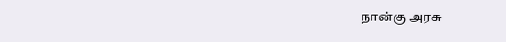நான்கு அரசு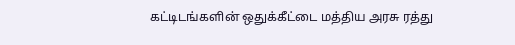கட்டிடங்களின் ஒதுக்கீட்டை மத்திய அரசு ரத்து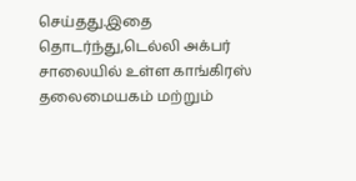செய்தது.இதை தொடர்ந்து,டெல்லி அக்பர் சாலையில் உள்ள காங்கிரஸ் தலைமையகம் மற்றும்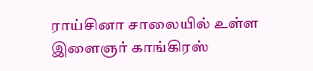ராய்சினா சாலையில் உள்ள இளைஞர் காங்கிரஸ்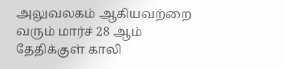அலுவலகம் ஆகியவற்றை வரும் மார்ச் 28 ஆம் தேதிக்குள் காலி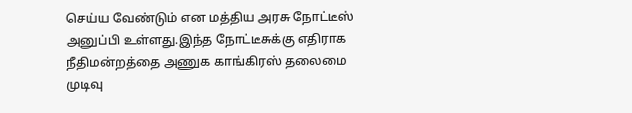செய்ய வேண்டும் என மத்திய அரசு நோட்டீஸ் அனுப்பி உள்ளது.இந்த நோட்டீசுக்கு எதிராக  நீதிமன்றத்தை அணுக காங்கிரஸ் தலைமை முடிவு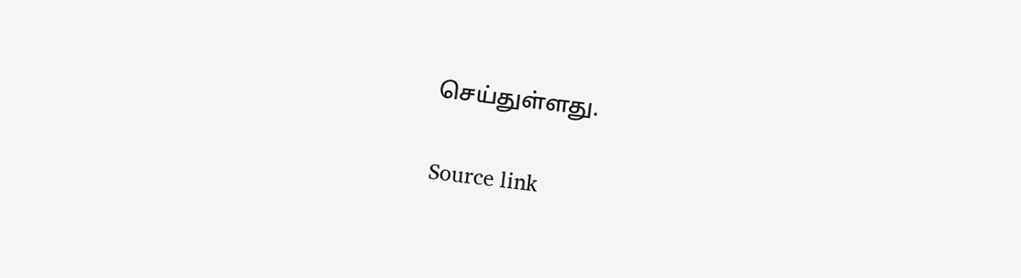செய்துள்ளது.

Source link